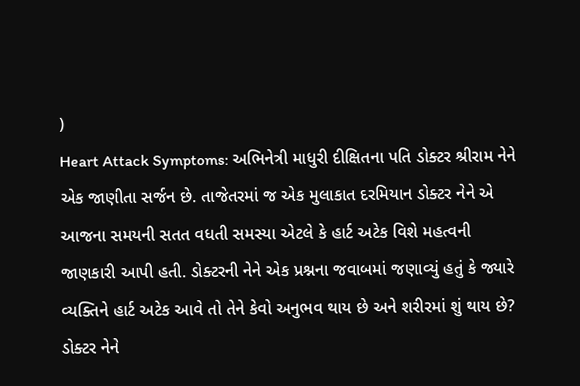)
Heart Attack Symptoms: અભિનેત્રી માધુરી દીક્ષિતના પતિ ડોક્ટર શ્રીરામ નેને એક જાણીતા સર્જન છે. તાજેતરમાં જ એક મુલાકાત દરમિયાન ડોક્ટર નેને એ આજના સમયની સતત વધતી સમસ્યા એટલે કે હાર્ટ અટેક વિશે મહત્વની જાણકારી આપી હતી. ડોક્ટરની નેને એક પ્રશ્નના જવાબમાં જણાવ્યું હતું કે જ્યારે વ્યક્તિને હાર્ટ અટેક આવે તો તેને કેવો અનુભવ થાય છે અને શરીરમાં શું થાય છે?
ડોક્ટર નેને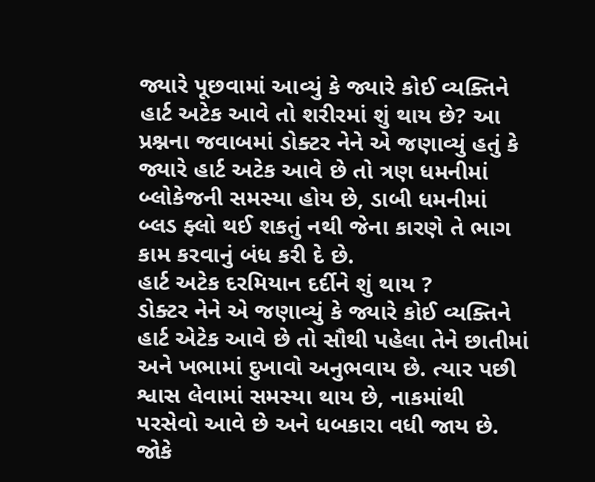જ્યારે પૂછવામાં આવ્યું કે જ્યારે કોઈ વ્યક્તિને હાર્ટ અટેક આવે તો શરીરમાં શું થાય છે? આ પ્રશ્નના જવાબમાં ડોક્ટર નેને એ જણાવ્યું હતું કે જ્યારે હાર્ટ અટેક આવે છે તો ત્રણ ધમનીમાં બ્લોકેજની સમસ્યા હોય છે, ડાબી ધમનીમાં બ્લડ ફ્લો થઈ શકતું નથી જેના કારણે તે ભાગ કામ કરવાનું બંધ કરી દે છે.
હાર્ટ અટેક દરમિયાન દર્દીને શું થાય ?
ડોક્ટર નેને એ જણાવ્યું કે જ્યારે કોઈ વ્યક્તિને હાર્ટ એટેક આવે છે તો સૌથી પહેલા તેને છાતીમાં અને ખભામાં દુખાવો અનુભવાય છે. ત્યાર પછી શ્વાસ લેવામાં સમસ્યા થાય છે, નાકમાંથી પરસેવો આવે છે અને ધબકારા વધી જાય છે. જોકે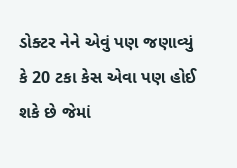ડોક્ટર નેને એવું પણ જણાવ્યું કે 20 ટકા કેસ એવા પણ હોઈ શકે છે જેમાં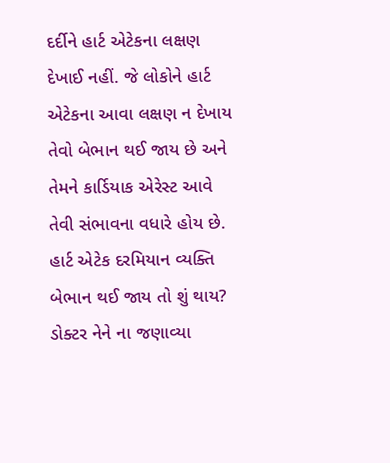દર્દીને હાર્ટ એટેકના લક્ષણ દેખાઈ નહીં. જે લોકોને હાર્ટ એટેકના આવા લક્ષણ ન દેખાય તેવો બેભાન થઈ જાય છે અને તેમને કાર્ડિયાક એરેસ્ટ આવે તેવી સંભાવના વધારે હોય છે.
હાર્ટ એટેક દરમિયાન વ્યક્તિ બેભાન થઈ જાય તો શું થાય?
ડોક્ટર નેને ના જણાવ્યા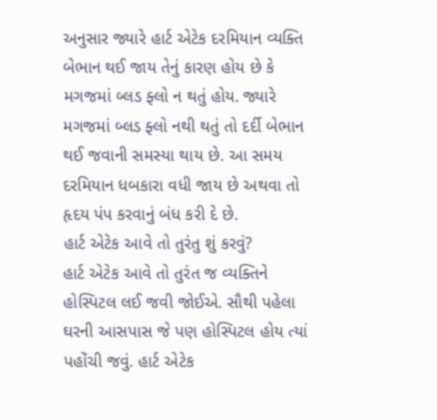અનુસાર જ્યારે હાર્ટ એટેક દરમિયાન વ્યક્તિ બેભાન થઈ જાય તેનું કારણ હોય છે કે મગજમાં બ્લડ ફ્લો ન થતું હોય. જ્યારે મગજમાં બ્લડ ફ્લો નથી થતું તો દર્દી બેભાન થઈ જવાની સમસ્યા થાય છે. આ સમય દરમિયાન ધબકારા વધી જાય છે અથવા તો હૃદય પંપ કરવાનું બંધ કરી દે છે.
હાર્ટ એટેક આવે તો તુરંતુ શું કરવું?
હાર્ટ એટેક આવે તો તુરંત જ વ્યક્તિને હોસ્પિટલ લઈ જવી જોઈએ. સૌથી પહેલા ઘરની આસપાસ જે પણ હોસ્પિટલ હોય ત્યાં પહોંચી જવું. હાર્ટ એટેક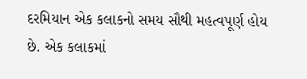દરમિયાન એક કલાકનો સમય સૌથી મહત્વપૂર્ણ હોય છે. એક કલાકમાં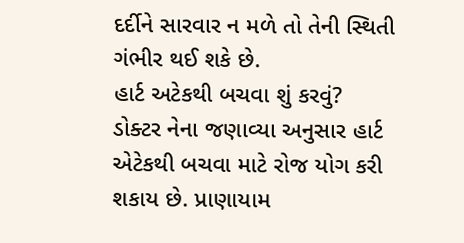દર્દીને સારવાર ન મળે તો તેની સ્થિતી ગંભીર થઈ શકે છે.
હાર્ટ અટેકથી બચવા શું કરવું?
ડોક્ટર નેના જણાવ્યા અનુસાર હાર્ટ એટેકથી બચવા માટે રોજ યોગ કરી શકાય છે. પ્રાણાયામ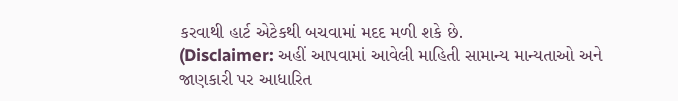કરવાથી હાર્ટ એટેકથી બચવામાં મદદ મળી શકે છે.
(Disclaimer: અહીં આપવામાં આવેલી માહિતી સામાન્ય માન્યતાઓ અને જાણકારી પર આધારિત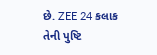છે. ZEE 24 કલાક તેની પુષ્ટિ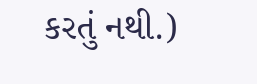કરતું નથી.)